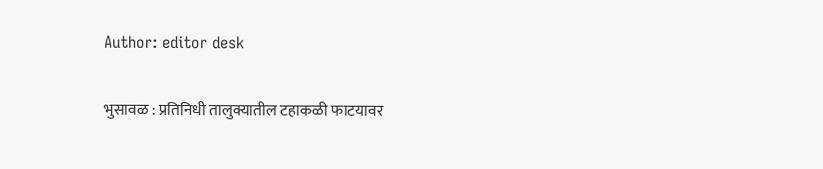Author: editor desk

भुसावळ : प्रतिनिधी तालुक्यातील टहाकळी फाटयावर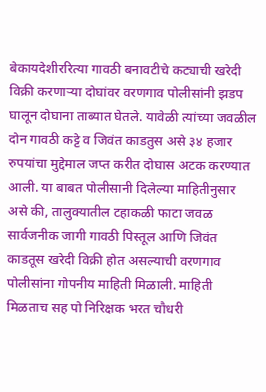बेकायदेशीररित्या गावठी बनावटीचे कट्याची खरेदी विक्री करणाऱ्या दोघांवर वरणगाव पोलीसांनी झडप घालून दोघाना ताब्यात घेतले. यावेळी त्यांच्या जवळील दोन गावठी कट्टे व जिवंत काडतुस असे ३४ हजार रुपयांचा मुद्देमाल जप्त करीत दोघास अटक करण्यात आली. या बाबत पोलीसानी दिलेल्या माहितीनुसार असे की, तालुक्यातील टहाकळी फाटा जवळ सार्वजनीक जागी गावठी पिस्तूल आणि जिवंत काडतूस खरेदी विक्री होत असल्याची वरणगाव पोलीसांना गोपनीय माहिती मिळाली. माहिती मिळताच सह पो निरिक्षक भरत चौधरी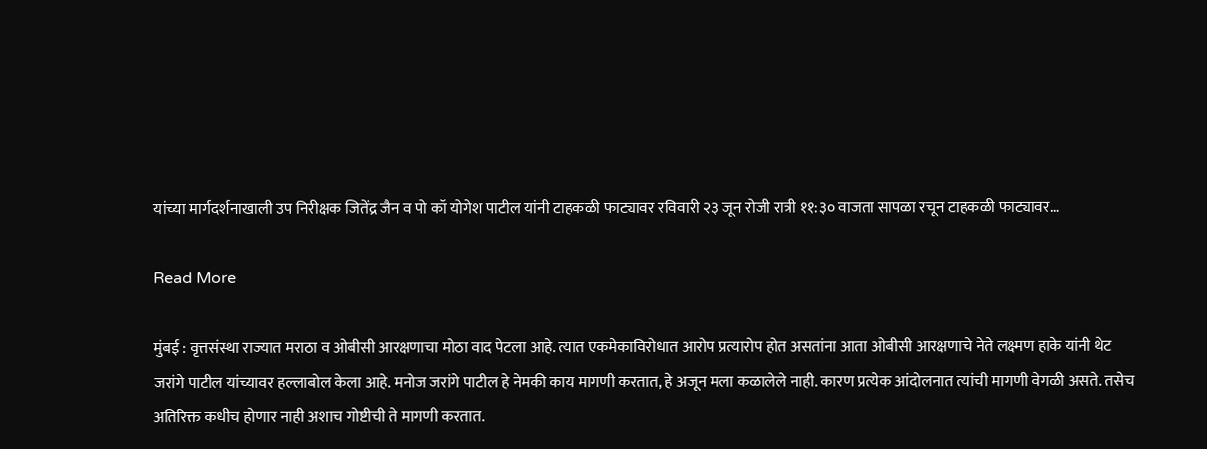यांच्या मार्गदर्शनाखाली उप निरीक्षक जितेंद्र जैन व पो कॉ योगेश पाटील यांनी टाहकळी फाट्यावर रविवारी २३ जून रोजी रात्री ११:३० वाजता सापळा रचून टाहकळी फाट्यावर…

Read More

मुंबई : वृत्तसंस्था राज्यात मराठा व ओबीसी आरक्षणाचा मोठा वाद पेटला आहे. त्यात एकमेकाविरोधात आरोप प्रत्यारोप होत असतांना आता ओबीसी आरक्षणाचे नेते लक्ष्मण हाके यांनी थेट जरांगे पाटील यांच्यावर हल्लाबोल केला आहे. मनोज जरांगे पाटील हे नेमकी काय मागणी करतात, हे अजून मला कळालेले नाही. कारण प्रत्येक आंदोलनात त्यांची मागणी वेगळी असते. तसेच अतिरिक्त कधीच होणार नाही अशाच गोष्टीची ते मागणी करतात.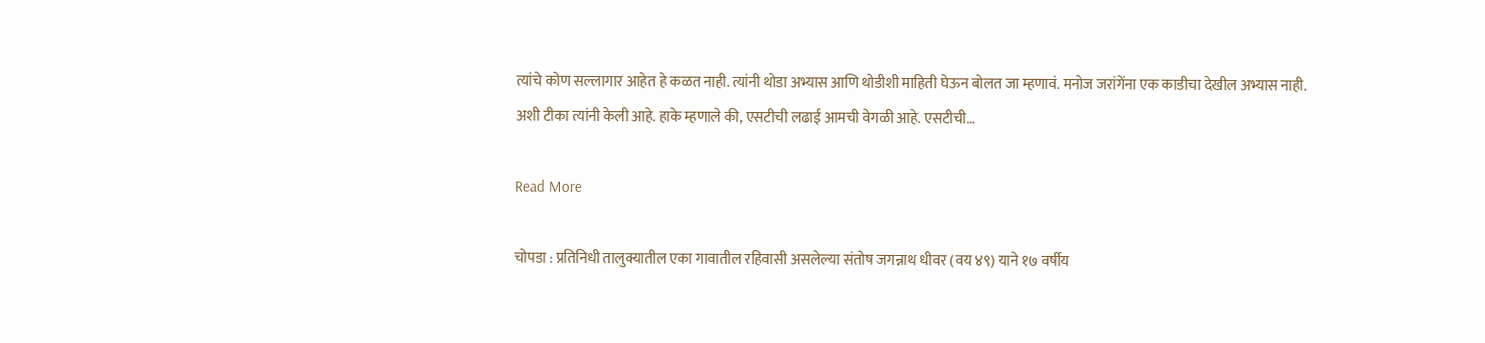त्यांचे कोण सल्लागार आहेत हे कळत नाही. त्यांनी थोडा अभ्यास आणि थोडीशी माहिती घेऊन बोलत जा म्हणावं. मनोज जरांगेंना एक काडीचा देखील अभ्यास नाही. अशी टीका त्यांनी केली आहे. हाके म्हणाले की, एसटीची लढाई आमची वेगळी आहे. एसटीची…

Read More

चोपडा : प्रतिनिधी तालुक्यातील एका गावातील रहिवासी असलेल्या संतोष जगन्नाथ धीवर (वय ४९) याने १७ वर्षीय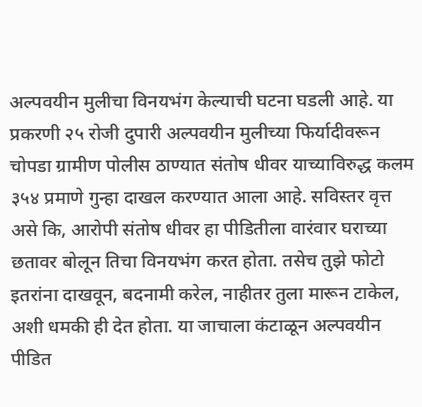अल्पवयीन मुलीचा विनयभंग केल्याची घटना घडली आहे. या प्रकरणी २५ रोजी दुपारी अल्पवयीन मुलीच्या फिर्यादीवरून चोपडा ग्रामीण पोलीस ठाण्यात संतोष धीवर याच्याविरुद्ध कलम ३५४ प्रमाणे गुन्हा दाखल करण्यात आला आहे. सविस्तर वृत्त असे कि, आरोपी संतोष धीवर हा पीडितीला वारंवार घराच्या छतावर बोलून तिचा विनयभंग करत होता. तसेच तुझे फोटो इतरांना दाखवून, बदनामी करेल, नाहीतर तुला मारून टाकेल, अशी धमकी ही देत होता. या जाचाला कंटाळून अल्पवयीन पीडित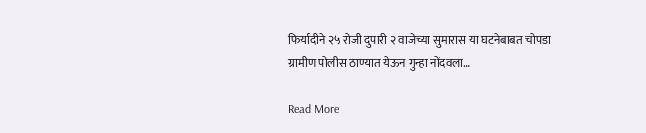फिर्यादीने २५ रोजी दुपारी २ वाजेच्या सुमारास या घटनेबाबत चोपडा ग्रामीण पोलीस ठाण्यात येऊन गुन्हा नोंदवला…

Read More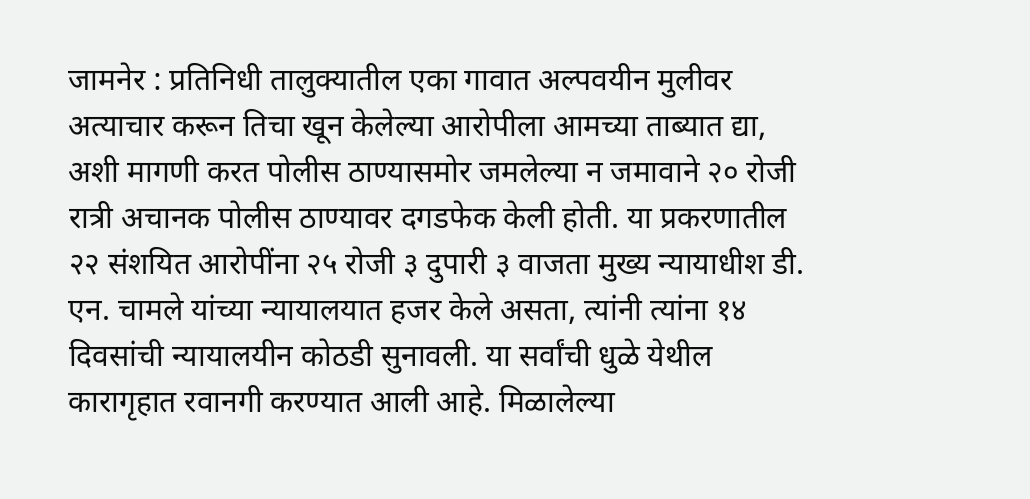जामनेर : प्रतिनिधी तालुक्यातील एका गावात अल्पवयीन मुलीवर अत्याचार करून तिचा खून केलेल्या आरोपीला आमच्या ताब्यात द्या, अशी मागणी करत पोलीस ठाण्यासमोर जमलेल्या न जमावाने २० रोजी रात्री अचानक पोलीस ठाण्यावर दगडफेक केली होती. या प्रकरणातील २२ संशयित आरोपींना २५ रोजी ३ दुपारी ३ वाजता मुख्य न्यायाधीश डी. एन. चामले यांच्या न्यायालयात हजर केले असता, त्यांनी त्यांना १४ दिवसांची न्यायालयीन कोठडी सुनावली. या सर्वांची धुळे येथील कारागृहात रवानगी करण्यात आली आहे. मिळालेल्या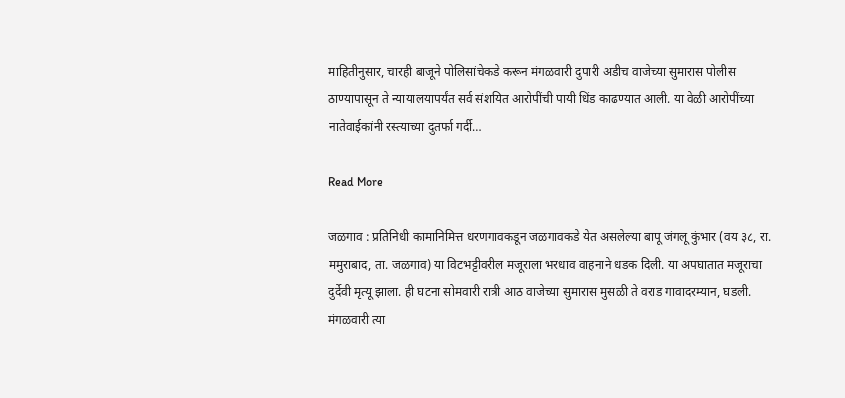माहितीनुसार, चारही बाजूने पोलिसांचेकडे करून मंगळवारी दुपारी अडीच वाजेच्या सुमारास पोलीस ठाण्यापासून ते न्यायालयापर्यंत सर्व संशयित आरोपींची पायी धिंड काढण्यात आली. या वेळी आरोपींच्या नातेवाईकांनी रस्त्याच्या दुतर्फा गर्दी…

Read More

जळगाव : प्रतिनिधी कामानिमित्त धरणगावकडून जळगावकडे येत असलेल्या बापू जंगलू कुंभार (वय ३८, रा. ममुराबाद, ता. जळगाव) या विटभट्टीवरील मजूराला भरधाव वाहनाने धडक दिली. या अपघातात मजूराचा दुर्देवी मृत्यू झाला. ही घटना सोमवारी रात्री आठ वाजेच्या सुमारास मुसळी ते वराड गावादरम्यान, घडली. मंगळवारी त्या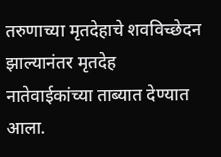तरुणाच्या मृतदेहाचे शवविच्छेदन झाल्यानंतर मृतदेह नातेवाईकांच्या ताब्यात देण्यात आला.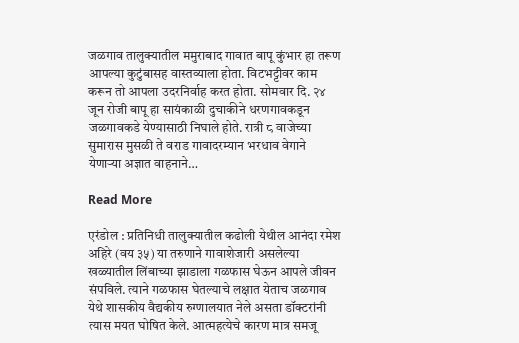जळगाव तालुक्यातील ममुराबाद गावात बापू कुंभार हा तरूण आपल्या कुटुंबासह वास्तव्याला होता. विटभट्टीवर काम करून तो आपला उदरनिर्वाह करत होता. सोमवार दि. २४ जून रोजी बापू हा सायंकाळी दुचाकीने धरणगावकडून जळगावकडे येण्यासाठी निघाले होते. रात्री ८ वाजेच्या सुमारास मुसळी ते वराड गावादरम्यान भरधाव वेगाने येणाऱ्या अज्ञात वाहनाने…

Read More

एरंडोल : प्रतिनिधी तालुक्यातील कढोली येथील आनंदा रमेश अहिरे (वय ३५) या तरुणाने गावाशेजारी असलेल्या खळ्यातील लिंबाच्या झाडाला गळफास घेऊन आपले जीवन संपविले. त्याने गळफास घेतल्याचे लक्षात येताच जळगाव येथे शासकीय वैद्यकीय रुग्णालयात नेले असता डॉक्टरांनी त्यास मयत घोषित केले. आत्महत्येचे कारण मात्र समजू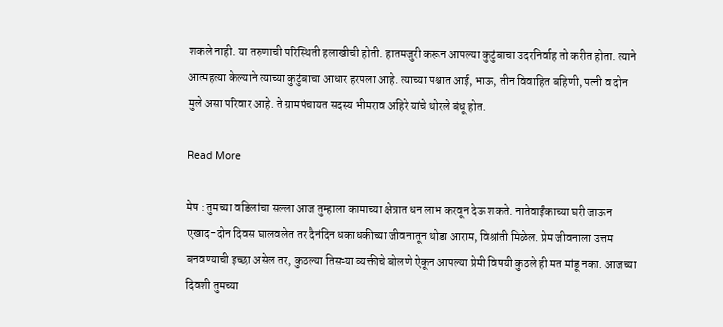शकले नाही. या तरुणाची परिस्थिती हलाखीची होती. हातमजुरी करून आपल्या कुटुंबाचा उदरनिर्वाह तो करीत होता. त्याने आत्महत्या केल्याने त्याच्या कुटुंबाचा आधार हरपला आहे. त्याच्या पश्चात आई, भाऊ, तीन विवाहित बहिणी, पत्नी व दोन मुले असा परिवार आहे. ते ग्रामपंचायत सदस्य भीमराव अहिरे यांचे थोरले बंधू होत.

Read More

मेष : तुमच्या वडिलांचा सल्ला आज तुम्हाला कामाच्या क्षेत्रात धन लाभ करवून देऊ शकते. नातेवाईंकाच्या घरी जाऊन एखाद-दोन दिवस घालवलेत तर दैनंदिन धकाधकीच्या जीवनातून थोडा आराम, विश्रांती मिळेल. प्रेम जीवनाला उत्तम बनवण्याची इच्छा असेल तर, कुठल्या तिसऱ्या व्यक्तीचे बोलणे ऐकून आपल्या प्रेमी विषयी कुठले ही मत मांडू नका. आजच्या दिवशी तुमच्या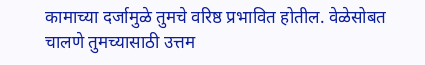कामाच्या दर्जामुळे तुमचे वरिष्ठ प्रभावित होतील. वेळेसोबत चालणे तुमच्यासाठी उत्तम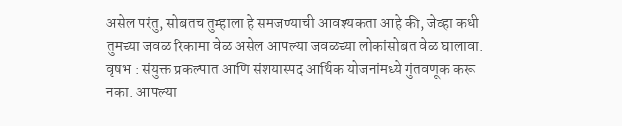असेल परंतु, सोबतच तुम्हाला हे समजण्याची आवश्यकता आहे की, जेव्हा कधी तुमच्या जवळ रिकामा वेळ असेल आपल्या जवळच्या लोकांसोबत वेळ घालावा. वृषभ : संयुक्त प्रकल्पात आणि संशयास्पद आर्थिक योजनांमध्ये गुंतवणूक करू नका. आपल्या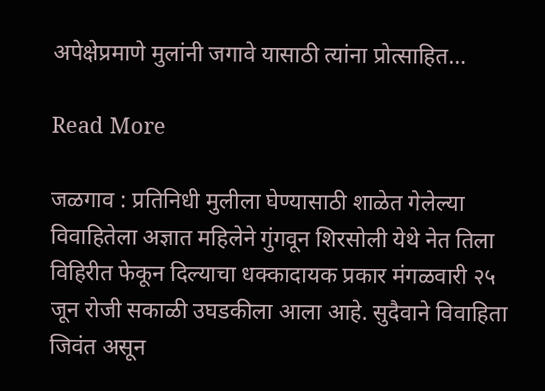अपेक्षेप्रमाणे मुलांनी जगावे यासाठी त्यांना प्रोत्साहित…

Read More

जळगाव : प्रतिनिधी मुलीला घेण्यासाठी शाळेत गेलेल्या विवाहितेला अज्ञात महिलेने गुंगवून शिरसोली येथे नेत तिला विहिरीत फेकून दिल्याचा धक्कादायक प्रकार मंगळवारी २५ जून रोजी सकाळी उघडकीला आला आहे. सुदैवाने विवाहिता जिवंत असून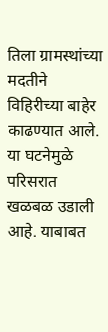तिला ग्रामस्थांच्या मदतीने विहिरीच्या बाहेर काढण्यात आले. या घटनेमुळे परिसरात खळबळ उडाली आहे. याबाबत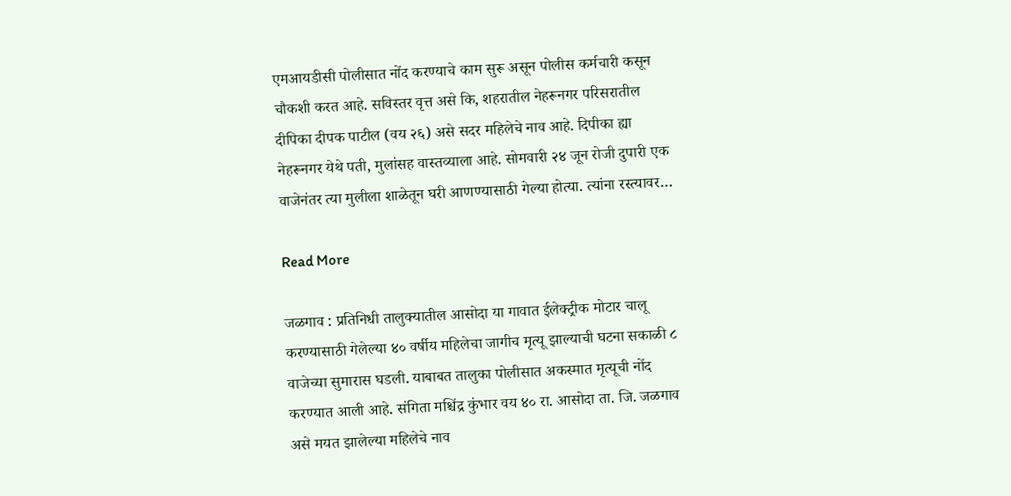एमआयडीसी पोलीसात नोंद करण्याचे काम सुरू असून पोलीस कर्मचारी कसून चौकशी करत आहे. सविस्तर वृत्त असे कि, शहरातील नेहरूनगर परिसरातील दीपिका दीपक पाटील (वय २६) असे सदर महिलेचे नाव आहे. दिपीका ह्या नेहरूनगर येथे पती, मुलांसह वास्तव्याला आहे. सोमवारी २४ जून रोजी दुपारी एक वाजेनंतर त्या मुलीला शाळेतून घरी आणण्यासाठी गेल्या होत्या. त्यांना रस्त्यावर…

Read More

जळगाव : प्रतिनिधी तालुक्यातील आसोदा या गावात ईलेक्ट्रीक मोटार चालू करण्यासाठी गेलेल्या ४० वर्षीय महिलेचा जागीच मृत्यू झाल्याची घटना सकाळी ८ वाजेच्या सुमारास घडली. याबाबत तालुका पोलीसात अकस्मात मृत्यूची नोंद करण्यात आली आहे. संगिता मश्चिंद्र कुंभार वय ४० रा. आसोदा ता. जि. जळगाव असे मयत झालेल्या महिलेचे नाव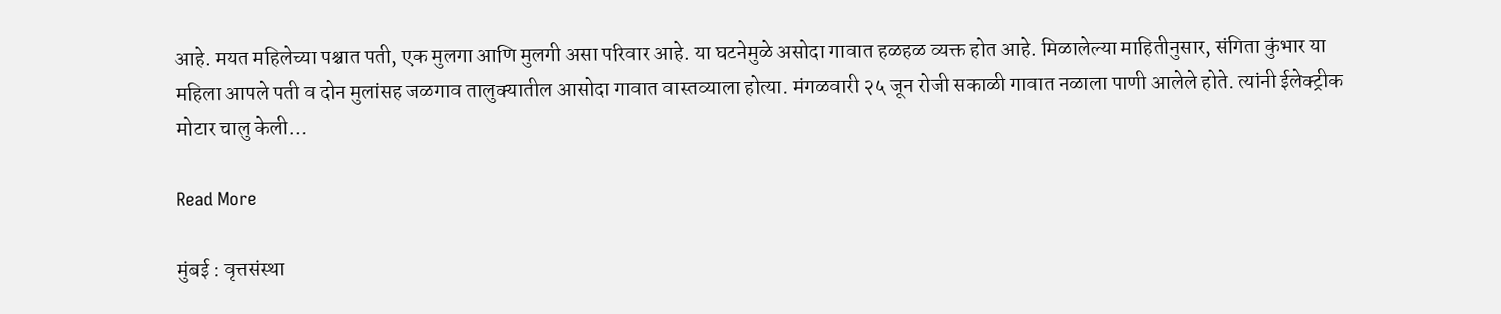आहे. मयत महिलेच्या पश्चात पती, एक मुलगा आणि मुलगी असा परिवार आहे. या घटनेमुळे असोदा गावात हळहळ व्यक्त होत आहे. मिळालेल्या माहितीनुसार, संगिता कुंभार या महिला आपले पती व दोन मुलांसह जळगाव तालुक्यातील आसोदा गावात वास्तव्याला होत्या. मंगळवारी २५ जून रोजी सकाळी गावात नळाला पाणी आलेले होते. त्यांनी ईलेक्ट्रीक मोटार चालु केली…

Read More

मुंबई : वृत्तसंस्था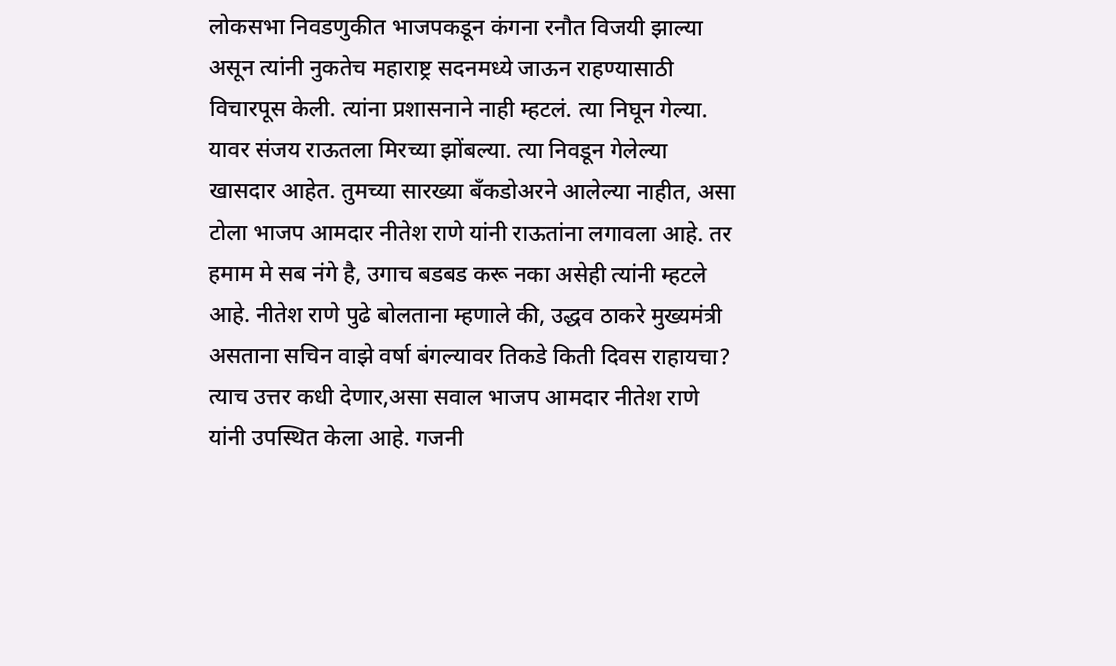लोकसभा निवडणुकीत भाजपकडून कंगना रनौत विजयी झाल्या असून त्यांनी नुकतेच महाराष्ट्र सदनमध्ये जाऊन राहण्यासाठी विचारपूस केली. त्यांना प्रशासनाने नाही म्हटलं. त्या निघून गेल्या. यावर संजय राऊतला मिरच्या झोंबल्या. त्या निवडून गेलेल्या खासदार आहेत. तुमच्या सारख्या बँकडोअरने आलेल्या नाहीत, असा टोला भाजप आमदार नीतेश राणे यांनी राऊतांना लगावला आहे. तर हमाम मे सब नंगे है, उगाच बडबड करू नका असेही त्यांनी म्हटले आहे. नीतेश राणे पुढे बोलताना म्हणाले की, उद्धव ठाकरे मुख्यमंत्री असताना सचिन वाझे वर्षा बंगल्यावर तिकडे किती दिवस राहायचा? त्याच उत्तर कधी देणार,असा सवाल भाजप आमदार नीतेश राणे यांनी उपस्थित केला आहे. गजनी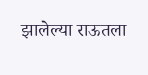झालेल्या राऊतला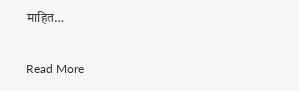माहित…

Read More